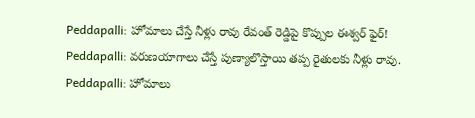Peddapalli: హోమాలు చేస్తే నీళ్లు రావు రేవంత్ రెడ్డిపై కొప్పుల ఈశ్వర్ ఫైర్!
Peddapalli: వరుణయాగాలు చేస్తే పుణ్యాలొస్తాయి తప్ప రైతులకు నీళ్లు రావు.
Peddapalli: హోమాలు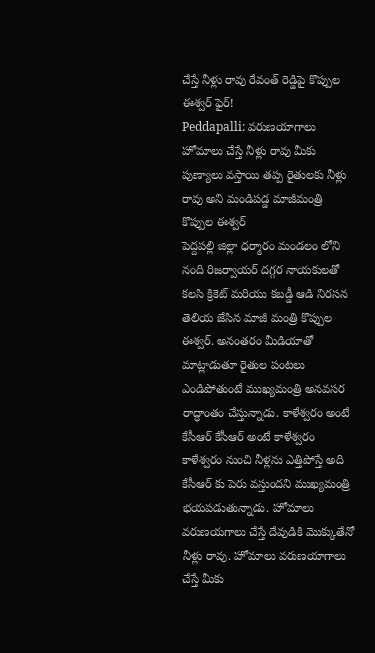చేస్తే నీళ్లు రావు రేవంత్ రెడ్డిపై కొప్పుల ఈశ్వర్ ఫైర్!
Peddapalli: వరుణయాగాలు హోమాలు చేస్తే నీళ్లు రావు మీకు పుణ్యాలు వస్తాయి తప్ప రైతులకు నీళ్లు రావు అని మండిపడ్డ మాజీమంత్రి కొప్పుల ఈశ్వర్
పెద్దపల్లి జిల్లా ధర్మారం మండలం లోని నంది రిజర్వాయర్ దగ్గర నాయకులతో కలసి క్రికెట్ మరియు కబడ్డీ ఆడి నిరసన తెలియ జేసిన మాజీ మంత్రి కొప్పుల ఈశ్వర్. అనంతరం మీడియాతో మాట్లాడుతూ రైతుల పంటలు ఎండిపోతుంటే ముఖ్యమంత్రి అనవసర రాద్ధాంతం చేస్తున్నాడు. కాళేశ్వరం అంటే కేసీఆర్ కేసీఆర్ అంటే కాళేశ్వరం కాళేశ్వరం నుంచి నీళ్లను ఎత్తిపోస్తే అది కేసీఆర్ కు పెరు వస్తుందని ముఖ్యమంత్రి భయపడుతున్నాడు. హోమాలు వరుణయగాలు చేస్తే దేవుడికి మొక్కుతేనో నీళ్లు రావు. హోమాలు వరుణయాగాలు చేస్తే మీకు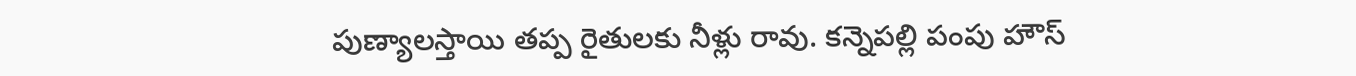పుణ్యాలస్తాయి తప్ప రైతులకు నీళ్లు రావు. కన్నెపల్లి పంపు హౌస్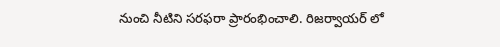నుంచి నీటిని సరఫరా ప్రారంభించాలి. రిజర్వాయర్ లో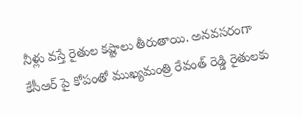నీళ్లు వస్తే రైతుల కష్టాలు తీరుతాయి. అనవసరంగా కేసీఆర్ పై కోపంతో ముఖ్యమంత్రి రేవంత్ రెడ్డి రైతులకు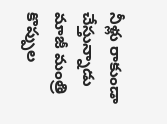నీళ్లు రాకుండా చేస్తున్నాడు మాజీ మంత్రి కొప్పుల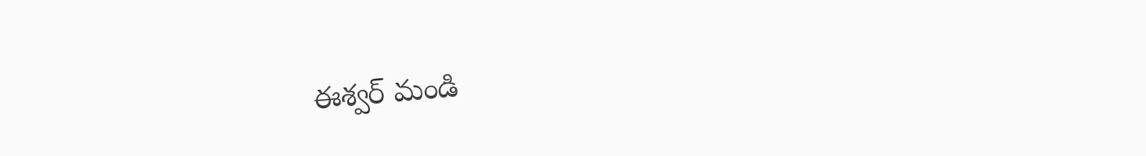ఈశ్వర్ మండి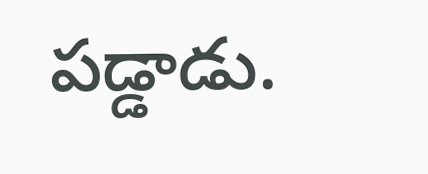పడ్డాడు.